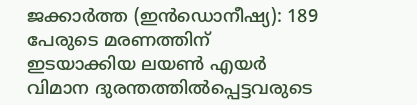ജക്കാർത്ത (ഇൻഡൊനീഷ്യ): 189 പേരുടെ മരണത്തിന് ഇടയാക്കിയ ലയൺ എയർ വിമാന ദുരന്തത്തിൽപ്പെട്ടവരുടെ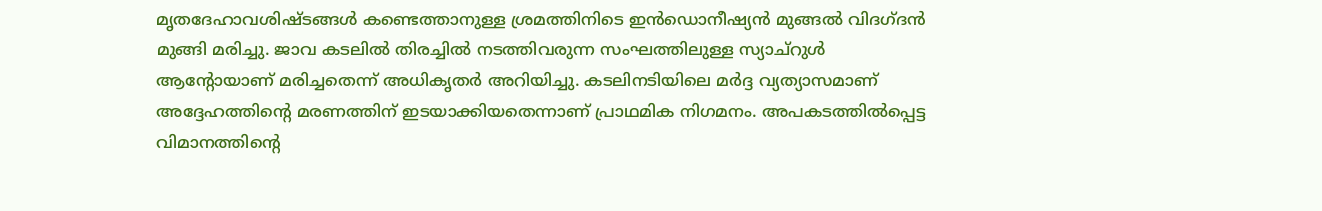മൃതദേഹാവശിഷ്ടങ്ങൾ കണ്ടെത്താനുള്ള ശ്രമത്തിനിടെ ഇൻഡൊനീഷ്യൻ മുങ്ങൽ വിദഗ്ദൻ മുങ്ങി മരിച്ചു. ജാവ കടലിൽ തിരച്ചിൽ നടത്തിവരുന്ന സംഘത്തിലുള്ള സ്യാച്റുൾ ആന്റോയാണ് മരിച്ചതെന്ന് അധികൃതർ അറിയിച്ചു. കടലിനടിയിലെ മർദ്ദ വ്യത്യാസമാണ് അദ്ദേഹത്തിന്റെ മരണത്തിന് ഇടയാക്കിയതെന്നാണ് പ്രാഥമിക നിഗമനം. അപകടത്തിൽപ്പെട്ട വിമാനത്തിന്റെ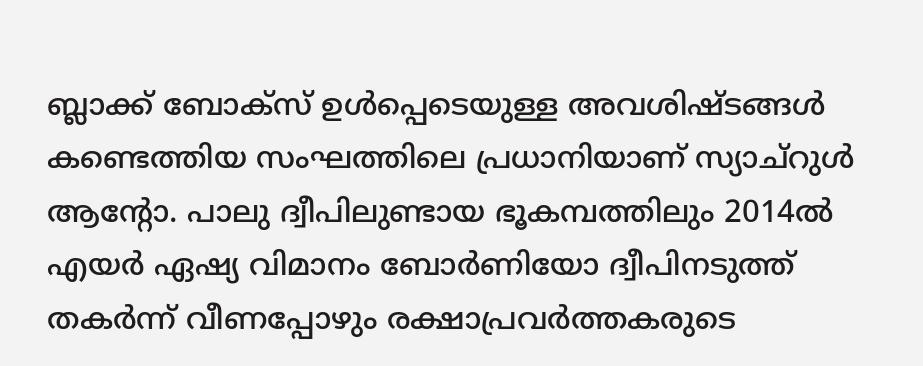ബ്ലാക്ക് ബോക്സ് ഉൾപ്പെടെയുള്ള അവശിഷ്ടങ്ങൾ കണ്ടെത്തിയ സംഘത്തിലെ പ്രധാനിയാണ് സ്യാച്റുൾ ആന്റോ. പാലു ദ്വീപിലുണ്ടായ ഭൂകമ്പത്തിലും 2014ൽ എയർ ഏഷ്യ വിമാനം ബോർണിയോ ദ്വീപിനടുത്ത് തകർന്ന് വീണപ്പോഴും രക്ഷാപ്രവർത്തകരുടെ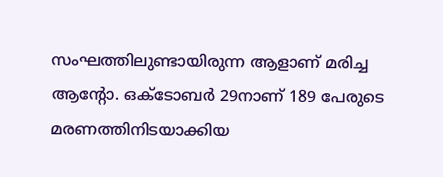സംഘത്തിലുണ്ടായിരുന്ന ആളാണ് മരിച്ച ആന്റോ. ഒക്ടോബർ 29നാണ് 189 പേരുടെ മരണത്തിനിടയാക്കിയ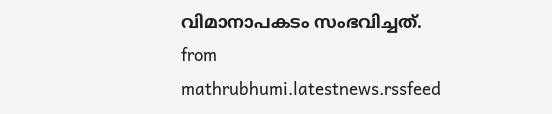വിമാനാപകടം സംഭവിച്ചത്.
from mathrubhumi.latestnews.rssfeed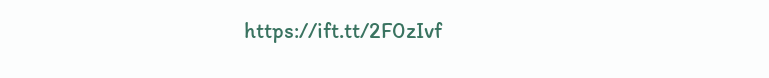https://ift.tt/2F0zIvf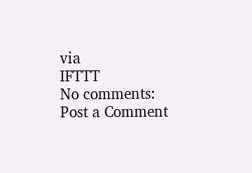via
IFTTT
No comments:
Post a Comment